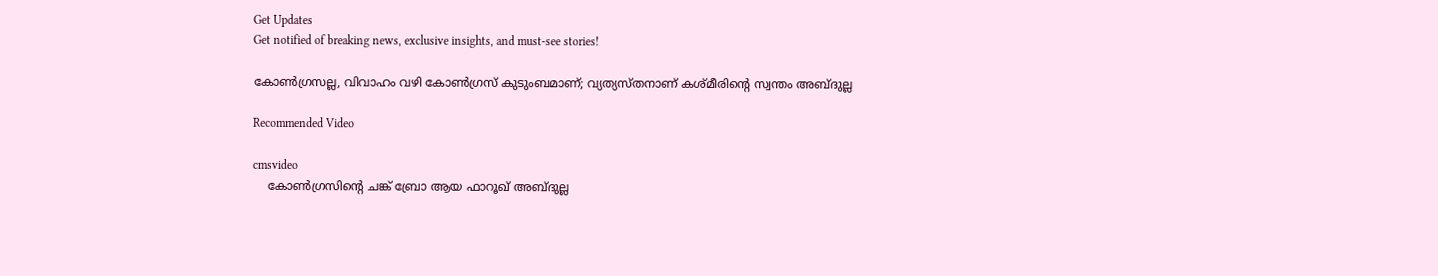Get Updates
Get notified of breaking news, exclusive insights, and must-see stories!

കോണ്‍ഗ്രസല്ല, വിവാഹം വഴി കോണ്‍ഗ്രസ് കുടുംബമാണ്; വ്യത്യസ്തനാണ് കശ്മീരിന്റെ സ്വന്തം അബ്ദുല്ല

Recommended Video

cmsvideo
    കോൺഗ്രസിന്റെ ചങ്ക് ബ്രോ ആയ ഫാറൂഖ് അബ്ദുല്ല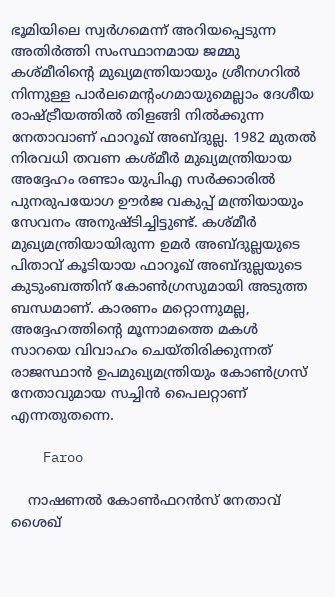ഭൂമിയിലെ സ്വര്‍ഗമെന്ന് അറിയപ്പെടുന്ന അതിര്‍ത്തി സംസ്ഥാനമായ ജമ്മു കശ്മീരിന്റെ മുഖ്യമന്ത്രിയായും ശ്രീനഗറില്‍ നിന്നുള്ള പാര്‍ലമെന്റംഗമായുമെല്ലാം ദേശീയ രാഷ്ട്രീയത്തില്‍ തിളങ്ങി നില്‍ക്കുന്ന നേതാവാണ് ഫാറൂഖ് അബ്ദുല്ല. 1982 മുതല്‍ നിരവധി തവണ കശ്മീര്‍ മുഖ്യമന്ത്രിയായ അദ്ദേഹം രണ്ടാം യുപിഎ സര്‍ക്കാരില്‍ പുനരുപയോഗ ഊര്‍ജ വകുപ്പ് മന്ത്രിയായും സേവനം അനുഷ്ടിച്ചിട്ടുണ്ട്. കശ്മീര്‍ മുഖ്യമന്ത്രിയായിരുന്ന ഉമര്‍ അബ്ദുല്ലയുടെ പിതാവ് കൂടിയായ ഫാറൂഖ് അബ്ദുല്ലയുടെ കുടുംബത്തിന് കോണ്‍ഗ്രസുമായി അടുത്ത ബന്ധമാണ്. കാരണം മറ്റൊന്നുമല്ല, അദ്ദേഹത്തിന്റെ മൂന്നാമത്തെ മകള്‍ സാറയെ വിവാഹം ചെയ്തിരിക്കുന്നത് രാജസ്ഥാന്‍ ഉപമുഖ്യമന്ത്രിയും കോണ്‍ഗ്രസ് നേതാവുമായ സച്ചിന്‍ പൈലറ്റാണ് എന്നതുതന്നെ.

    Faroo

    നാഷണല്‍ കോണ്‍ഫറന്‍സ് നേതാവ് ശൈഖ്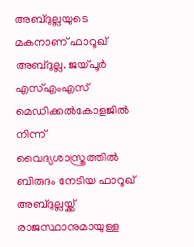അബ്ദുല്ലയുടെ മകനാണ് ഫാറൂഖ് അബ്ദുല്ല. ജയ്പൂര്‍ എസ്എംഎസ് മെഡിക്കല്‍കോളജില്‍ നിന്ന് വൈദ്യശാസ്ത്രത്തില്‍ ബിരുദം നേടിയ ഫാറൂഖ് അബ്ദുല്ലയ്ക്ക് രാജസ്ഥാനുമായുള്ള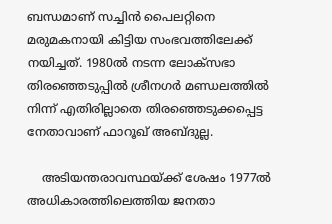ബന്ധമാണ് സച്ചിന്‍ പൈലറ്റിനെ മരുമകനായി കിട്ടിയ സംഭവത്തിലേക്ക് നയിച്ചത്. 1980ല്‍ നടന്ന ലോക്സഭാ തിരഞ്ഞെടുപ്പില്‍ ശ്രീനഗര്‍ മണ്ഡലത്തില്‍ നിന്ന് എതിരില്ലാതെ തിരഞ്ഞെടുക്കപ്പെട്ട നേതാവാണ് ഫാറൂഖ് അബ്ദുല്ല.

    അടിയന്തരാവസ്ഥയ്ക്ക് ശേഷം 1977ല്‍ അധികാരത്തിലെത്തിയ ജനതാ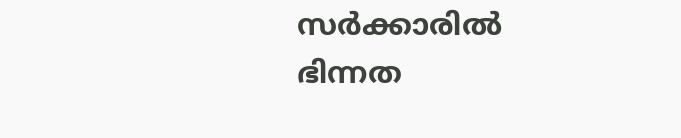സര്‍ക്കാരില്‍ ഭിന്നത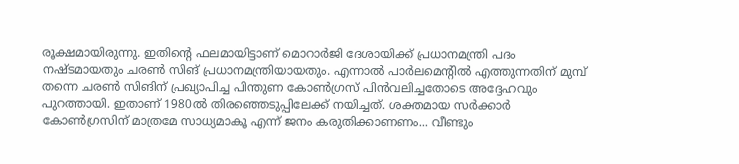രൂക്ഷമായിരുന്നു. ഇതിന്റെ ഫലമായിട്ടാണ് മൊറാര്‍ജി ദേശായിക്ക് പ്രധാനമന്ത്രി പദം നഷ്ടമായതും ചരണ്‍ സിങ് പ്രധാനമന്ത്രിയായതും. എന്നാല്‍ പാര്‍ലമെന്റില്‍ എത്തുന്നതിന് മുമ്പ് തന്നെ ചരണ്‍ സിങിന് പ്രഖ്യാപിച്ച പിന്തുണ കോണ്‍ഗ്രസ് പിന്‍വലിച്ചതോടെ അദ്ദേഹവും പുറത്തായി. ഇതാണ് 1980ല്‍ തിരഞ്ഞെടുപ്പിലേക്ക് നയിച്ചത്. ശക്തമായ സര്‍ക്കാര്‍ കോണ്‍ഗ്രസിന് മാത്രമേ സാധ്യമാകൂ എന്ന് ജനം കരുതിക്കാണണം... വീണ്ടും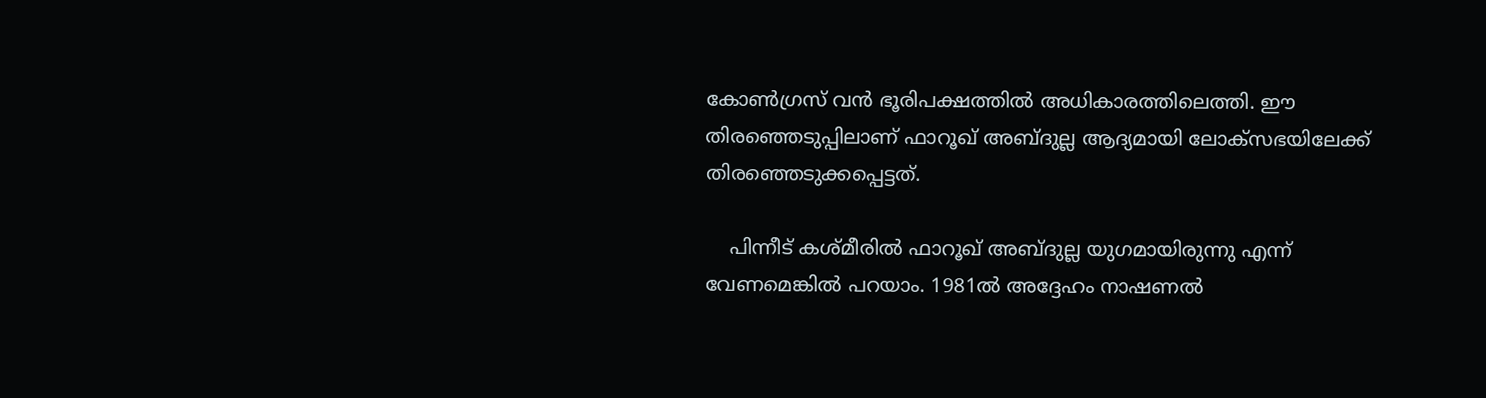കോണ്‍ഗ്രസ് വന്‍ ഭൂരിപക്ഷത്തില്‍ അധികാരത്തിലെത്തി. ഈ തിരഞ്ഞെടുപ്പിലാണ് ഫാറൂഖ് അബ്ദുല്ല ആദ്യമായി ലോക്സഭയിലേക്ക് തിരഞ്ഞെടുക്കപ്പെട്ടത്.

    പിന്നീട് കശ്മീരില്‍ ഫാറൂഖ് അബ്ദുല്ല യുഗമായിരുന്നു എന്ന് വേണമെങ്കില്‍ പറയാം. 1981ല്‍ അദ്ദേഹം നാഷണല്‍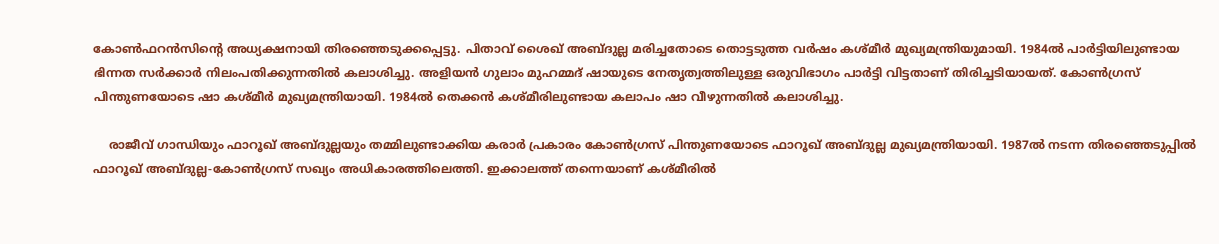കോണ്‍ഫറന്‍സിന്റെ അധ്യക്ഷനായി തിരഞ്ഞെടുക്കപ്പെട്ടു. പിതാവ് ശൈഖ് അബ്ദുല്ല മരിച്ചതോടെ തൊട്ടടുത്ത വര്‍ഷം കശ്മീര്‍ മുഖ്യമന്ത്രിയുമായി. 1984ല്‍ പാര്‍ട്ടിയിലുണ്ടായ ഭിന്നത സര്‍ക്കാര്‍ നിലംപതിക്കുന്നതില്‍ കലാശിച്ചു. അളിയന്‍ ഗുലാം മുഹമ്മദ് ഷായുടെ നേതൃത്വത്തിലുള്ള ഒരുവിഭാഗം പാര്‍ട്ടി വിട്ടതാണ് തിരിച്ചടിയായത്. കോണ്‍ഗ്രസ് പിന്തുണയോടെ ഷാ കശ്മീര്‍ മുഖ്യമന്ത്രിയായി. 1984ല്‍ തെക്കന്‍ കശ്മീരിലുണ്ടായ കലാപം ഷാ വീഴുന്നതില്‍ കലാശിച്ചു.

    രാജീവ് ഗാന്ധിയും ഫാറൂഖ് അബ്ദുല്ലയും തമ്മിലുണ്ടാക്കിയ കരാര്‍ പ്രകാരം കോണ്‍ഗ്രസ് പിന്തുണയോടെ ഫാറൂഖ് അബ്ദുല്ല മുഖ്യമന്ത്രിയായി. 1987ല്‍ നടന്ന തിരഞ്ഞെടുപ്പില്‍ ഫാറൂഖ് അബ്ദുല്ല-കോണ്‍ഗ്രസ് സഖ്യം അധികാരത്തിലെത്തി. ഇക്കാലത്ത് തന്നെയാണ് കശ്മീരില്‍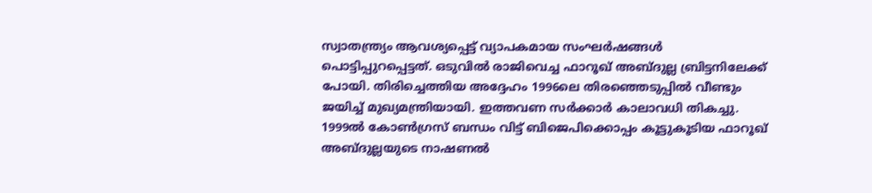സ്വാതന്ത്ര്യം ആവശ്യപ്പെട്ട് വ്യാപകമായ സംഘര്‍ഷങ്ങള്‍ പൊട്ടിപ്പുറപ്പെട്ടത്. ഒടുവില്‍ രാജിവെച്ച ഫാറൂഖ് അബ്ദുല്ല ബ്രിട്ടനിലേക്ക് പോയി. തിരിച്ചെത്തിയ അദ്ദേഹം 1996ലെ തിരഞ്ഞെടുപ്പില്‍ വീണ്ടും ജയിച്ച് മുഖ്യമന്ത്രിയായി. ഇത്തവണ സര്‍ക്കാര്‍ കാലാവധി തികച്ചു. 1999ല്‍ കോണ്‍ഗ്രസ് ബന്ധം വിട്ട് ബിജെപിക്കൊപ്പം കൂട്ടുകൂടിയ ഫാറൂഖ് അബ്ദുല്ലയുടെ നാഷണല്‍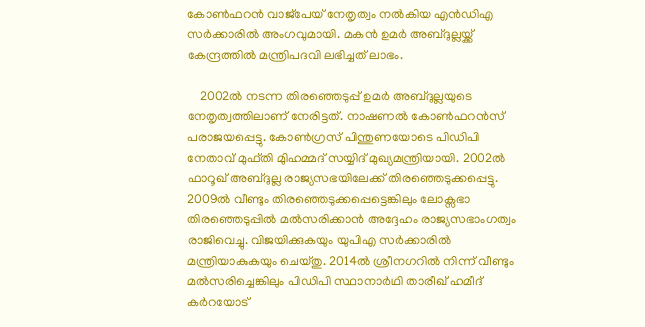കോണ്‍ഫറന്‍ വാജ്പേയ് നേതൃത്വം നല്‍കിയ എന്‍ഡിഎ സര്‍ക്കാരില്‍ അംഗവുമായി. മകന്‍ ഉമര്‍ അബ്ദുല്ലയ്ക്ക് കേന്ദ്രത്തില്‍ മന്ത്രിപദവി ലഭിച്ചത് ലാഭം.

    2002ല്‍ നടന്ന തിരഞ്ഞെടുപ്പ് ഉമര്‍ അബ്ദുല്ലയുടെ നേതൃത്വത്തിലാണ് നേരിട്ടത്. നാഷണല്‍ കോണ്‍ഫറന്‍സ് പരാജയപ്പെട്ടു. കോണ്‍ഗ്രസ് പിന്തുണയോടെ പിഡിപി നേതാവ് മുഫ്തി മുിഹമ്മദ് സയ്യിദ് മുഖ്യമന്ത്രിയായി. 2002ല്‍ ഫാറൂഖ് അബ്ദുല്ല രാജ്യസഭയിലേക്ക് തിരഞ്ഞെടുക്കപ്പെട്ടു. 2009ല്‍ വീണ്ടും തിരഞ്ഞെടുക്കപ്പെട്ടെങ്കിലും ലോക്സഭാ തിരഞ്ഞെടുപ്പില്‍ മല്‍സരിക്കാന്‍ അദ്ദേഹം രാജ്യസഭാംഗത്വം രാജിവെച്ചു. വിജയിക്കുകയും യുപിഎ സര്‍ക്കാരില്‍ മന്ത്രിയാകുകയും ചെയ്തു. 2014ല്‍ ശ്രീനഗറില്‍ നിന്ന് വീണ്ടും മല്‍സരിച്ചെങ്കിലും പിഡിപി സ്ഥാനാര്‍ഥി താരീഖ് ഹമീദ് കര്‍റയോട്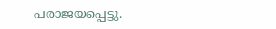പരാജയപ്പെട്ടു.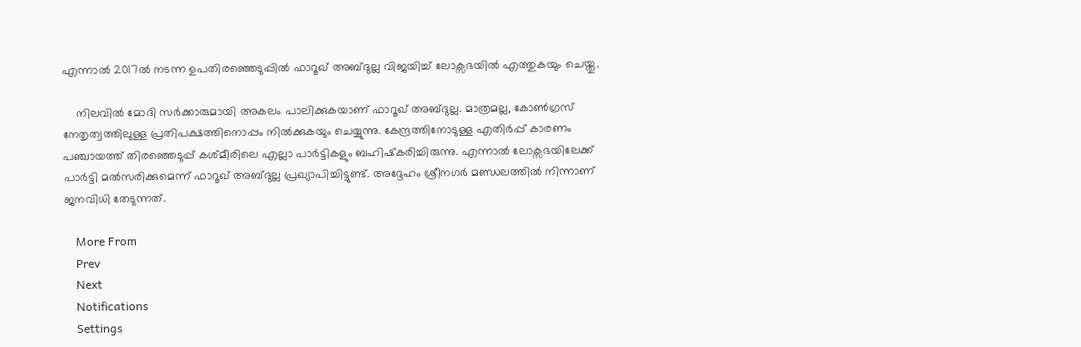എന്നാല്‍ 2017ല്‍ നടന്ന ഉപതിരഞ്ഞെടുപ്പില്‍ ഫാറൂഖ് അബ്ദുല്ല വിജയിച്ച് ലോക്സഭയില്‍ എത്തുകയും ചെയ്തു.

    നിലവില്‍ മോദി സര്‍ക്കാരുമായി അകലം പാലിക്കുകയാണ് ഫാറൂഖ് അബ്ദുല്ല. മാത്രമല്ല, കോണ്‍ഗ്രസ് നേതൃത്വത്തിലുള്ള പ്രതിപക്ഷത്തിനൊപ്പം നില്‍ക്കുകയും ചെയ്യുന്നു. കേന്ദ്രത്തിനോടുള്ള എതിര്‍പ്പ് കാരണം പഞ്ചായത്ത് തിരഞ്ഞെടുപ്പ് കശ്മീരിലെ എല്ലാ പാര്‍ട്ടികളും ബഹിഷ്‌കരിച്ചിരുന്നു. എന്നാല്‍ ലോക്സഭയിലേക്ക് പാര്‍ട്ടി മല്‍സരിക്കുമെന്ന് ഫാറൂഖ് അബ്ദുല്ല പ്രഖ്യാപിച്ചിട്ടുണ്ട്. അദ്ദേഹം ശ്രീനഗര്‍ മണ്ഡലത്തില്‍ നിന്നാണ് ജനവിധി തേടുന്നത്.

    More From
    Prev
    Next
    Notifications
    Settings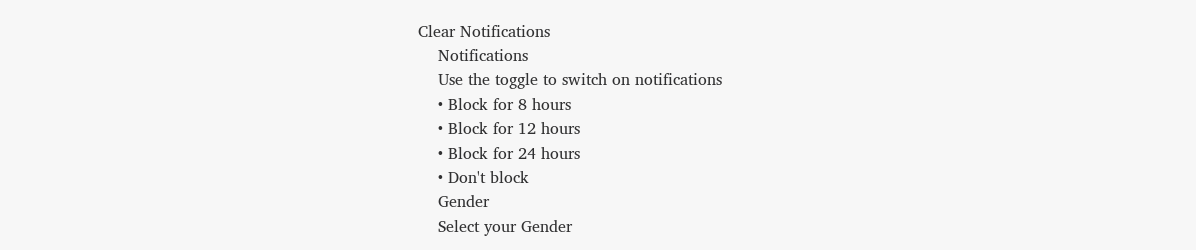Clear Notifications
    Notifications
    Use the toggle to switch on notifications
    • Block for 8 hours
    • Block for 12 hours
    • Block for 24 hours
    • Don't block
    Gender
    Select your Gender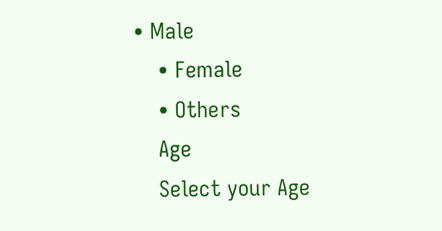• Male
    • Female
    • Others
    Age
    Select your Age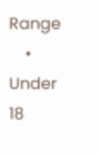Range
    • Under 18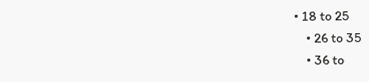• 18 to 25
    • 26 to 35
    • 36 to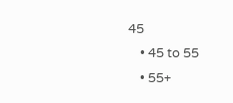45
    • 45 to 55
    • 55+